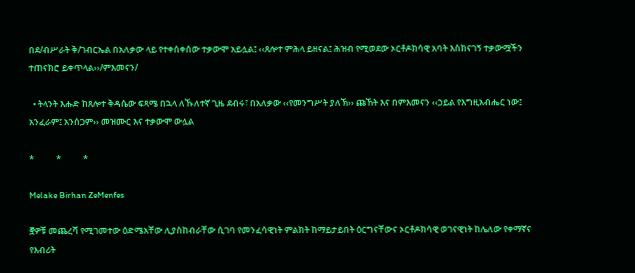በደ/ብሥራት ቅ/ገብርኤል በአለቃው ላይ የተቀሰቀሰው ተቃውሞ አይሏል፤ ‹‹ጸሎተ ምሕላ ይዘናል፤ ሕዝብ የሚወደው ኦርቶዶክሳዊ አባት እስክናገኝ ተቃውሟችን ተጠናክሮ ይቀጥላል››/ምእመናን/

  • ትላንት እሑድ ከጸሎተ ቅዳሴው ፍጻሜ በኋላ ለኹለተኛ ጊዜ ደብሩ፣ በአለቃው ‹‹የመንግሥት ያለኽ›› ጩኸት እና በምእመናን ‹‹ኃይል የእግዚአብሔር ነው፤ አንፈራም፤ አንሰጋም›› መዝሙር እና ተቃውሞ ውሏል

*           *           *

Melake Birhan ZeMenfes

፸ዎቹ መጨረሻ የሚገመተው ዕድሜአቸው ሊያስከብራቸው ሲገባ የመንፈሳዊነት ምልክት ከማይታይበት ዕርግናቸውና ኦርቶዶክሳዊ ወገናዊነት ከሌለው የቀማኛና የእብሪት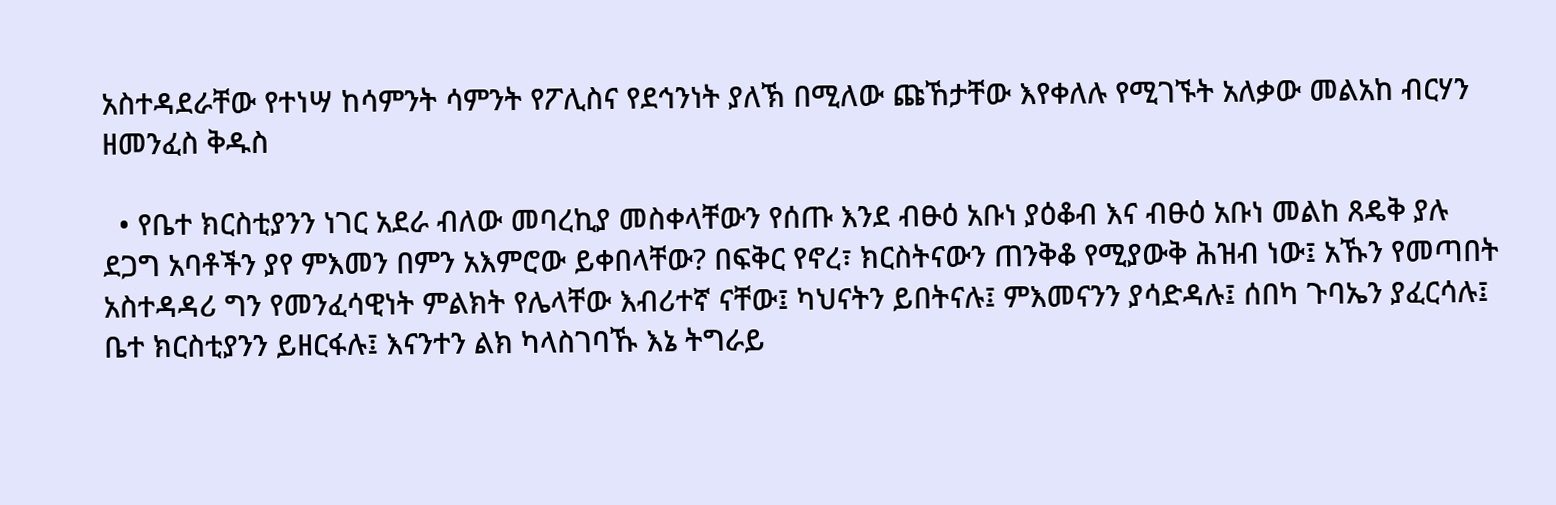አስተዳደራቸው የተነሣ ከሳምንት ሳምንት የፖሊስና የደኅንነት ያለኽ በሚለው ጩኸታቸው እየቀለሉ የሚገኙት አለቃው መልአከ ብርሃን ዘመንፈስ ቅዱስ

  • የቤተ ክርስቲያንን ነገር አደራ ብለው መባረኪያ መስቀላቸውን የሰጡ እንደ ብፁዕ አቡነ ያዕቆብ እና ብፁዕ አቡነ መልከ ጸዴቅ ያሉ ደጋግ አባቶችን ያየ ምእመን በምን አእምሮው ይቀበላቸው? በፍቅር የኖረ፣ ክርስትናውን ጠንቅቆ የሚያውቅ ሕዝብ ነው፤ አኹን የመጣበት አስተዳዳሪ ግን የመንፈሳዊነት ምልክት የሌላቸው እብሪተኛ ናቸው፤ ካህናትን ይበትናሉ፤ ምእመናንን ያሳድዳሉ፤ ሰበካ ጉባኤን ያፈርሳሉ፤ ቤተ ክርስቲያንን ይዘርፋሉ፤ እናንተን ልክ ካላስገባኹ እኔ ትግራይ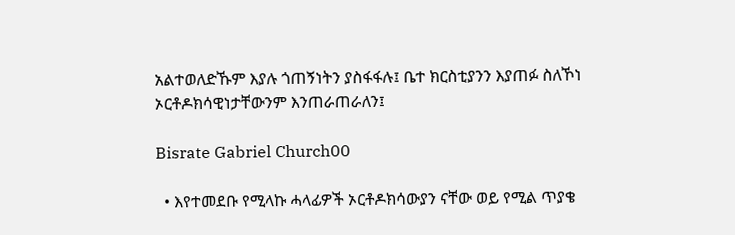አልተወለድኹም እያሉ ጎጠኝነትን ያስፋፋሉ፤ ቤተ ክርስቲያንን እያጠፉ ስለኾነ ኦርቶዶክሳዊነታቸውንም እንጠራጠራለን፤

Bisrate Gabriel Church00

  • እየተመደቡ የሚላኩ ሓላፊዎች ኦርቶዶክሳውያን ናቸው ወይ የሚል ጥያቄ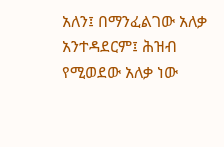አለን፤ በማንፈልገው አለቃ አንተዳደርም፤ ሕዝብ የሚወደው አለቃ ነው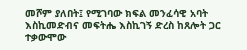መሾም ያለበት፤ የሚገባው ክፍል መንፈሳዊ አባት እስኪመድብና መፍትሔ እስኪገኝ ድረስ ከጸሎት ጋር ተቃውሞው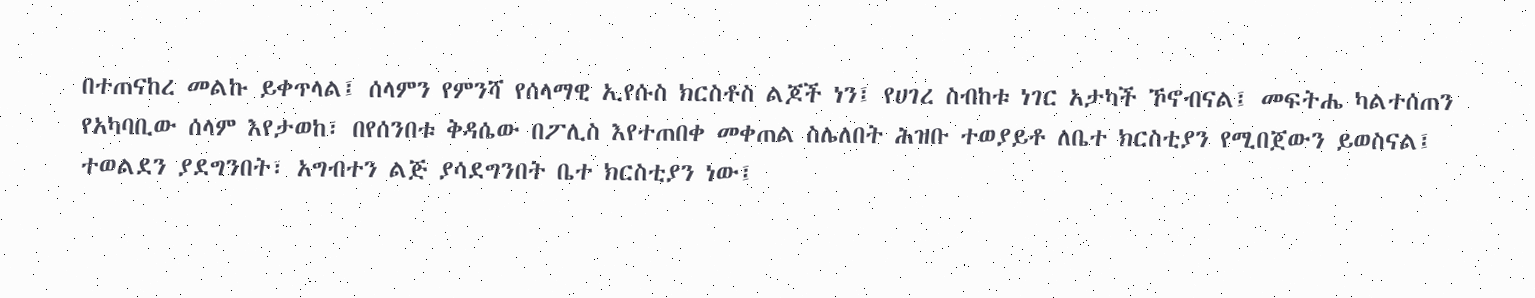በተጠናከረ መልኩ ይቀጥላል፤ ሰላምን የምንሻ የሰላማዊ ኢየሱስ ክርስቶስ ልጆች ነን፤ የሀገረ ስብከቱ ነገር አታካች ኾኖብናል፤ መፍትሔ ካልተሰጠን የአካባቢው ሰላም እየታወከ፣ በየሰንበቱ ቅዳሴው በፖሊስ እየተጠበቀ መቀጠል ስሌለበት ሕዝቡ ተወያይቶ ለቤተ ክርስቲያን የሚበጀውን ይወስናል፤ ተወልደን ያደግንበት፣ አግብተን ልጅ ያሳደግንበት ቤተ ክርስቲያን ነው፤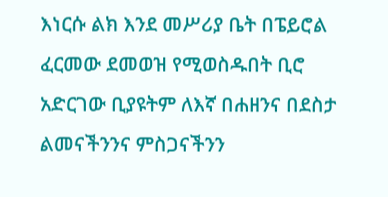እነርሱ ልክ እንደ መሥሪያ ቤት በፔይሮል ፈርመው ደመወዝ የሚወስዱበት ቢሮ አድርገው ቢያዩትም ለእኛ በሐዘንና በደስታ ልመናችንንና ምስጋናችንን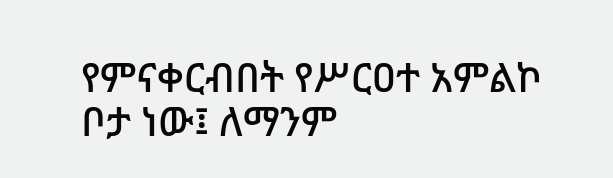የምናቀርብበት የሥርዐተ አምልኮ ቦታ ነው፤ ለማንም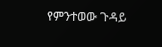የምንተወው ጉዳይ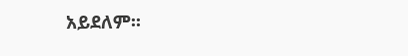አይደለም፡፡